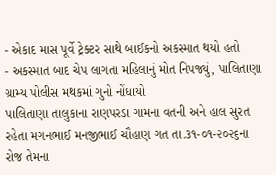- એકાદ માસ પૂર્વે ટ્રેક્ટર સાથે બાઈકનો અકસ્માત થયો હતો
- અકસ્માત બાદ ચેપ લાગતા મહિલાનું મોત નિપજ્યું, પાલિતાણા ગ્રામ્ય પોલીસ મથકમાં ગુનો નોંધાયો
પાલિતાણા તાલુકાના રાણપરડા ગામના વતની અને હાલ સુરત રહેતા મગનભાઈ મનજીભાઈ ચૌહાણ ગત તા.૩૧-૦૧-૨૦૨૬ના રોજ તેમના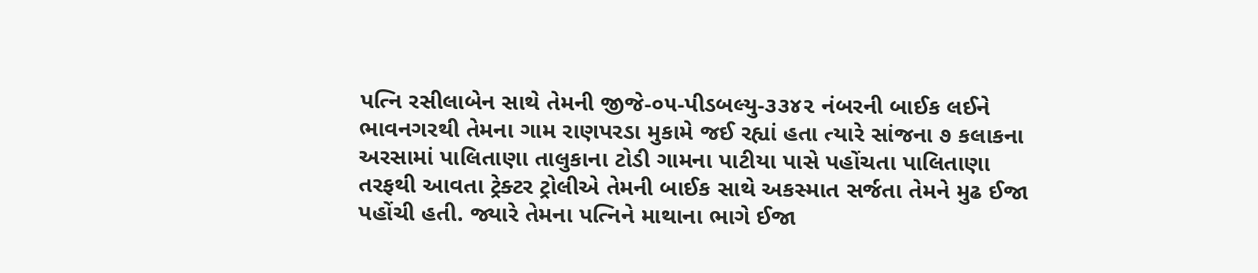પત્નિ રસીલાબેન સાથે તેમની જીજે-૦૫-પીડબલ્યુ-૩૩૪૨ નંબરની બાઈક લઈને ભાવનગરથી તેમના ગામ રાણપરડા મુકામે જઈ રહ્યાં હતા ત્યારે સાંજના ૭ કલાકના અરસામાં પાલિતાણા તાલુકાના ટોડી ગામના પાટીયા પાસે પહોંચતા પાલિતાણા તરફથી આવતા ટ્રેક્ટર ટ્રોલીએ તેમની બાઈક સાથે અકસ્માત સર્જતા તેમને મુઢ ઈજા પહોંચી હતી. જ્યારે તેમના પત્નિને માથાના ભાગે ઈજા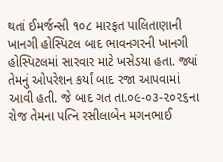થતાં ઈમર્જન્સી ૧૦૮ મારફત પાલિતાણાની ખાનગી હોસ્પિટલ બાદ ભાવનગરની ખાનગી હોસ્પિટલમાં સારવાર માટે ખસેડયા હતા. જ્યાં તેમનું ઓપરેશન કર્યાં બાદ રજા આપવામાં આવી હતી. જે બાદ ગત તા.૦૯-૦૩-૨૦૨૬ના રોજ તેમના પત્નિ રસીલાબેન મગનભાઈ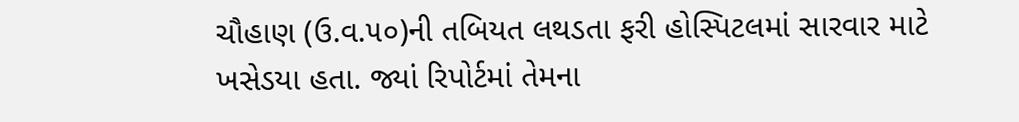ચૌહાણ (ઉ.વ.૫૦)ની તબિયત લથડતા ફરી હોસ્પિટલમાં સારવાર માટે ખસેડયા હતા. જ્યાં રિપોર્ટમાં તેમના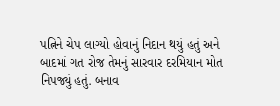પત્નિને ચેપ લાગ્યો હોવાનું નિદાન થયું હતું અને બાદમાં ગત રોજ તેમનું સારવાર દરમિયાન મોત નિપજ્યું હતું. બનાવ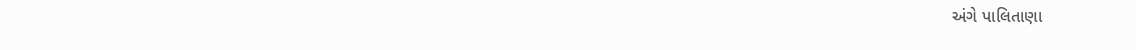અંગે પાલિતાણા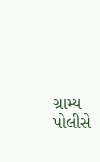ગ્રામ્ય પોલીસે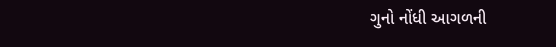ગુનો નોંધી આગળની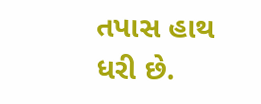તપાસ હાથ ધરી છે.